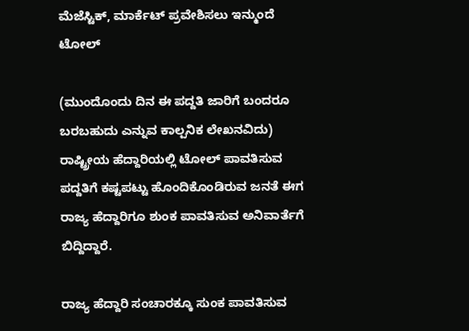ಮೆಜೆಸ್ಟಿಕ್, ಮಾರ್ಕೆಟ್ ಪ್ರವೇಶಿಸಲು ಇನ್ಮುಂದೆ ಟೋಲ್

(ಮುಂದೊಂದು ದಿನ ಈ ಪದ್ದತಿ ಜಾರಿಗೆ ಬಂದರೂ ಬರಬಹುದು ಎನ್ನುವ ಕಾಲ್ಪನಿಕ ಲೇಖನವಿದು) ರಾಷ್ಟ್ರೀಯ ಹೆದ್ದಾರಿಯಲ್ಲಿ ಟೋಲ್ ಪಾವತಿಸುವ ಪದ್ದತಿಗೆ ಕಷ್ಟಪಟ್ಟು ಹೊಂದಿಕೊಂಡಿರುವ ಜನತೆ ಈಗ ರಾಜ್ಯ ಹೆದ್ದಾರಿಗೂ ಶುಂಕ ಪಾವತಿಸುವ ಅನಿವಾರ್ತೆಗೆ ಬಿದ್ದಿದ್ದಾರೆ.

ರಾಜ್ಯ ಹೆದ್ದಾರಿ ಸಂಚಾರಕ್ಕೂ ಸುಂಕ ಪಾವತಿಸುವ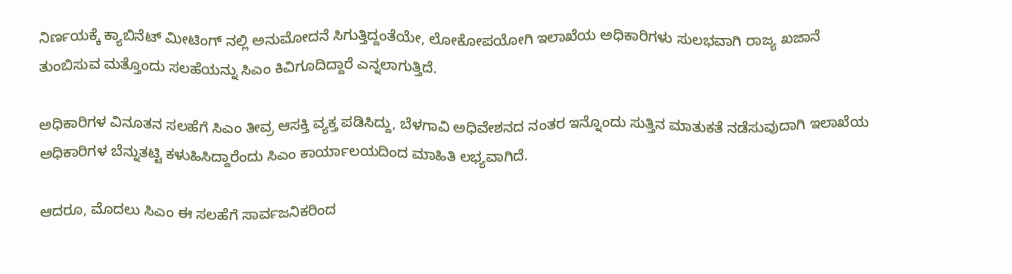ನಿರ್ಣಯಕ್ಕೆ ಕ್ಯಾಬಿನೆಟ್ ಮೀಟಿಂಗ್ ನಲ್ಲಿ ಅನುಮೋದನೆ ಸಿಗುತ್ತಿದ್ದಂತೆಯೇ, ಲೋಕೋಪಯೋಗಿ ಇಲಾಖೆಯ ಅಧಿಕಾರಿಗಳು ಸುಲಭವಾಗಿ ರಾಜ್ಯ ಖಜಾನೆ ತುಂಬಿಸುವ ಮತ್ತೊಂದು ಸಲಹೆಯನ್ನು ಸಿಎಂ ಕಿವಿಗೂದಿದ್ದಾರೆ ಎನ್ನಲಾಗುತ್ತಿದೆ.

ಅಧಿಕಾರಿಗಳ ವಿನೂತನ ಸಲಹೆಗೆ ಸಿಎಂ ತೀವ್ರ ಆಸಕ್ತಿ ವ್ಯಕ್ತ ಪಡಿಸಿದ್ದು, ಬೆಳಗಾವಿ ಅಧಿವೇಶನದ ನಂತರ ಇನ್ನೊಂದು ಸುತ್ತಿನ ಮಾತುಕತೆ ನಡೆಸುವುದಾಗಿ ಇಲಾಖೆಯ ಅಧಿಕಾರಿಗಳ ಬೆನ್ನುತಟ್ಟಿ ಕಳುಹಿಸಿದ್ದಾರೆಂದು ಸಿಎಂ ಕಾರ್ಯಾಲಯದಿಂದ ಮಾಹಿತಿ ಲಭ್ಯವಾಗಿದೆ.

ಆದರೂ, ಮೊದಲು ಸಿಎಂ ಈ ಸಲಹೆಗೆ ಸಾರ್ವಜನಿಕರಿಂದ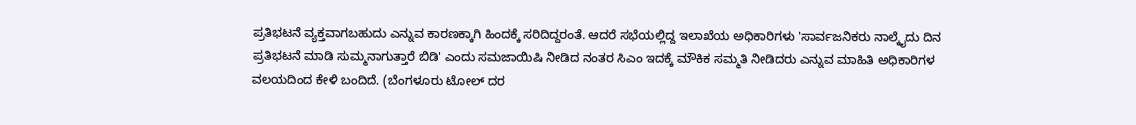ಪ್ರತಿಭಟನೆ ವ್ಯಕ್ತವಾಗಬಹುದು ಎನ್ನುವ ಕಾರಣಕ್ಕಾಗಿ ಹಿಂದಕ್ಕೆ ಸರಿದಿದ್ದರಂತೆ. ಆದರೆ ಸಭೆಯಲ್ಲಿದ್ದ ಇಲಾಖೆಯ ಅಧಿಕಾರಿಗಳು 'ಸಾರ್ವಜನಿಕರು ನಾಲ್ಕೈದು ದಿನ ಪ್ರತಿಭಟನೆ ಮಾಡಿ ಸುಮ್ಮನಾಗುತ್ತಾರೆ ಬಿಡಿ' ಎಂದು ಸಮಜಾಯಿಷಿ ನೀಡಿದ ನಂತರ ಸಿಎಂ ಇದಕ್ಕೆ ಮೌಕಿಕ ಸಮ್ಮತಿ ನೀಡಿದರು ಎನ್ನುವ ಮಾಹಿತಿ ಅಧಿಕಾರಿಗಳ ವಲಯದಿಂದ ಕೇಳಿ ಬಂದಿದೆ. (ಬೆಂಗಳೂರು ಟೋಲ್ ದರ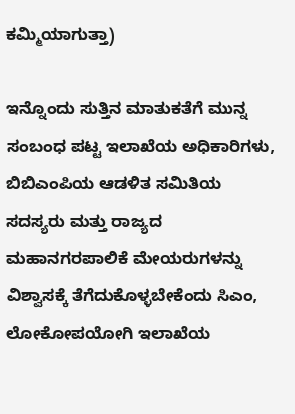ಕಮ್ಮಿಯಾಗುತ್ತಾ)

ಇನ್ನೊಂದು ಸುತ್ತಿನ ಮಾತುಕತೆಗೆ ಮುನ್ನ ಸಂಬಂಧ ಪಟ್ಟ ಇಲಾಖೆಯ ಅಧಿಕಾರಿಗಳು, ಬಿಬಿಎಂಪಿಯ ಆಡಳಿತ ಸಮಿತಿಯ ಸದಸ್ಯರು ಮತ್ತು ರಾಜ್ಯದ ಮಹಾನಗರಪಾಲಿಕೆ ಮೇಯರುಗಳನ್ನು ವಿಶ್ವಾಸಕ್ಕೆ ತೆಗೆದುಕೊಳ್ಳಬೇಕೆಂದು ಸಿಎಂ, ಲೋಕೋಪಯೋಗಿ ಇಲಾಖೆಯ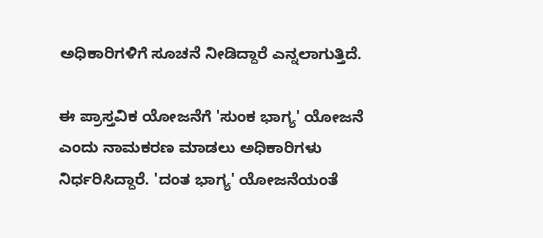ಅಧಿಕಾರಿಗಳಿಗೆ ಸೂಚನೆ ನೀಡಿದ್ದಾರೆ ಎನ್ನಲಾಗುತ್ತಿದೆ.

ಈ ಪ್ರಾಸ್ತವಿಕ ಯೋಜನೆಗೆ 'ಸುಂಕ ಭಾಗ್ಯ' ಯೋಜನೆ ಎಂದು ನಾಮಕರಣ ಮಾಡಲು ಅಧಿಕಾರಿಗಳು ನಿರ್ಧರಿಸಿದ್ದಾರೆ. 'ದಂತ ಭಾಗ್ಯ' ಯೋಜನೆಯಂತೆ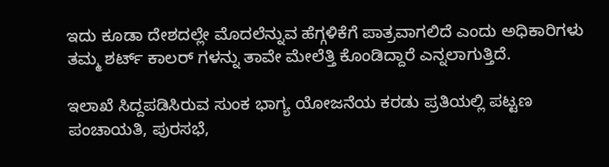ಇದು ಕೂಡಾ ದೇಶದಲ್ಲೇ ಮೊದಲೆನ್ನುವ ಹೆಗ್ಗಳಿಕೆಗೆ ಪಾತ್ರವಾಗಲಿದೆ ಎಂದು ಅಧಿಕಾರಿಗಳು ತಮ್ಮ ಶರ್ಟ್ ಕಾಲರ್ ಗಳನ್ನು ತಾವೇ ಮೇಲೆತ್ತಿ ಕೊಂಡಿದ್ದಾರೆ ಎನ್ನಲಾಗುತ್ತಿದೆ.

ಇಲಾಖೆ ಸಿದ್ದಪಡಿಸಿರುವ ಸುಂಕ ಭಾಗ್ಯ ಯೋಜನೆಯ ಕರಡು ಪ್ರತಿಯಲ್ಲಿ ಪಟ್ಟಣ ಪಂಚಾಯತಿ, ಪುರಸಭೆ,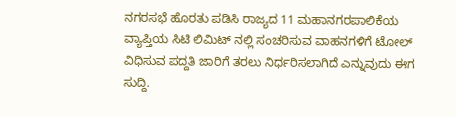ನಗರಸಭೆ ಹೊರತು ಪಡಿಸಿ ರಾಜ್ಯದ 11 ಮಹಾನಗರಪಾಲಿಕೆಯ ವ್ಯಾಪ್ತಿಯ ಸಿಟಿ ಲಿಮಿಟ್ ನಲ್ಲಿ ಸಂಚರಿಸುವ ವಾಹನಗಳಿಗೆ ಟೋಲ್ ವಿಧಿಸುವ ಪದ್ದತಿ ಜಾರಿಗೆ ತರಲು ನಿರ್ಧರಿಸಲಾಗಿದೆ ಎನ್ನುವುದು ಈಗ ಸುದ್ದಿ.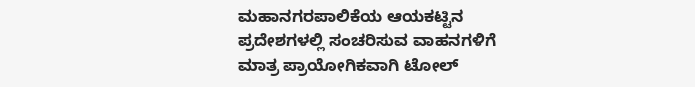ಮಹಾನಗರಪಾಲಿಕೆಯ ಆಯಕಟ್ಟಿನ ಪ್ರದೇಶಗಳಲ್ಲಿ ಸಂಚರಿಸುವ ವಾಹನಗಳಿಗೆ ಮಾತ್ರ ಪ್ರಾಯೋಗಿಕವಾಗಿ ಟೋಲ್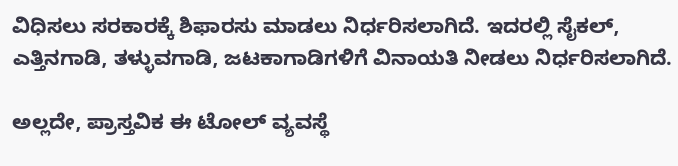ವಿಧಿಸಲು ಸರಕಾರಕ್ಕೆ ಶಿಫಾರಸು ಮಾಡಲು ನಿರ್ಧರಿಸಲಾಗಿದೆ. ಇದರಲ್ಲಿ ಸೈಕಲ್, ಎತ್ತಿನಗಾಡಿ, ತಳ್ಳುವಗಾಡಿ, ಜಟಕಾಗಾಡಿಗಳಿಗೆ ವಿನಾಯತಿ ನೀಡಲು ನಿರ್ಧರಿಸಲಾಗಿದೆ.

ಅಲ್ಲದೇ, ಪ್ರಾಸ್ತವಿಕ ಈ ಟೋಲ್ ವ್ಯವಸ್ಥೆ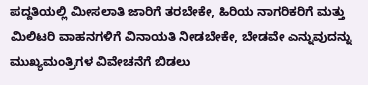ಪದ್ದತಿಯಲ್ಲಿ ಮೀಸಲಾತಿ ಜಾರಿಗೆ ತರಬೇಕೇ, ಹಿರಿಯ ನಾಗರಿಕರಿಗೆ ಮತ್ತು ಮಿಲಿಟರಿ ವಾಹನಗಳಿಗೆ ವಿನಾಯತಿ ನೀಡಬೇಕೇ, ಬೇಡವೇ ಎನ್ನುವುದನ್ನು ಮುಖ್ಯಮಂತ್ರಿಗಳ ವಿವೇಚನೆಗೆ ಬಿಡಲು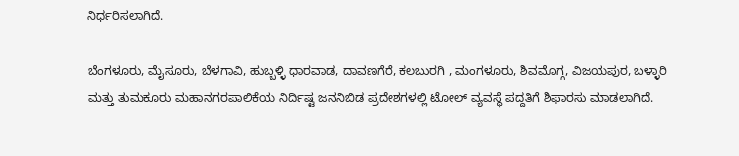ನಿರ್ಧರಿಸಲಾಗಿದೆ.

ಬೆಂಗಳೂರು, ಮೈಸೂರು, ಬೆಳಗಾವಿ, ಹುಬ್ಬಳ್ಳಿ ಧಾರವಾಡ, ದಾವಣಗೆರೆ, ಕಲಬುರಗಿ , ಮಂಗಳೂರು, ಶಿವಮೊಗ್ಗ, ವಿಜಯಪುರ, ಬಳ್ಳಾರಿ ಮತ್ತು ತುಮಕೂರು ಮಹಾನಗರಪಾಲಿಕೆಯ ನಿರ್ದಿಷ್ಟ ಜನನಿಬಿಡ ಪ್ರದೇಶಗಳಲ್ಲಿ ಟೋಲ್ ವ್ಯವಸ್ಥೆ ಪದ್ದತಿಗೆ ಶಿಫಾರಸು ಮಾಡಲಾಗಿದೆ.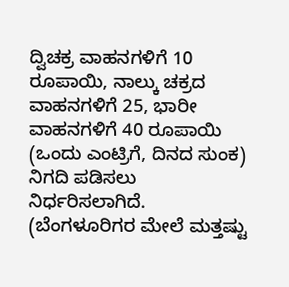ದ್ವಿಚಕ್ರ ವಾಹನಗಳಿಗೆ 10 ರೂಪಾಯಿ, ನಾಲ್ಕು ಚಕ್ರದ ವಾಹನಗಳಿಗೆ 25, ಭಾರೀ ವಾಹನಗಳಿಗೆ 40 ರೂಪಾಯಿ (ಒಂದು ಎಂಟ್ರಿಗೆ, ದಿನದ ಸುಂಕ) ನಿಗದಿ ಪಡಿಸಲು ನಿರ್ಧರಿಸಲಾಗಿದೆ. (ಬೆಂಗಳೂರಿಗರ ಮೇಲೆ ಮತ್ತಷ್ಟು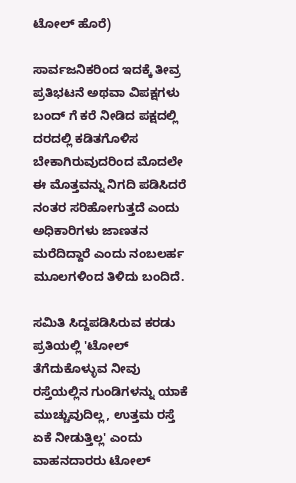ಟೋಲ್ ಹೊರೆ)

ಸಾರ್ವಜನಿಕರಿಂದ ಇದಕ್ಕೆ ತೀವ್ರ ಪ್ರತಿಭಟನೆ ಅಥವಾ ವಿಪಕ್ಷಗಳು ಬಂದ್ ಗೆ ಕರೆ ನೀಡಿದ ಪಕ್ಷದಲ್ಲಿ ದರದಲ್ಲಿ ಕಡಿತಗೊಳಿಸ ಬೇಕಾಗಿರುವುದರಿಂದ ಮೊದಲೇ ಈ ಮೊತ್ತವನ್ನು ನಿಗದಿ ಪಡಿಸಿದರೆ ನಂತರ ಸರಿಹೋಗುತ್ತದೆ ಎಂದು ಅಧಿಕಾರಿಗಳು ಜಾಣತನ ಮರೆದಿದ್ದಾರೆ ಎಂದು ನಂಬಲರ್ಹ ಮೂಲಗಳಿಂದ ತಿಳಿದು ಬಂದಿದೆ.

ಸಮಿತಿ ಸಿದ್ದಪಡಿಸಿರುವ ಕರಡು ಪ್ರತಿಯಲ್ಲಿ 'ಟೋಲ್ ತೆಗೆದುಕೊಳ್ಳುವ ನೀವು ರಸ್ತೆಯಲ್ಲಿನ ಗುಂಡಿಗಳನ್ನು ಯಾಕೆ ಮುಚ್ಚುವುದಿಲ್ಲ, ಉತ್ತಮ ರಸ್ತೆ ಏಕೆ ನೀಡುತ್ತಿಲ್ಲ' ಎಂದು ವಾಹನದಾರರು ಟೋಲ್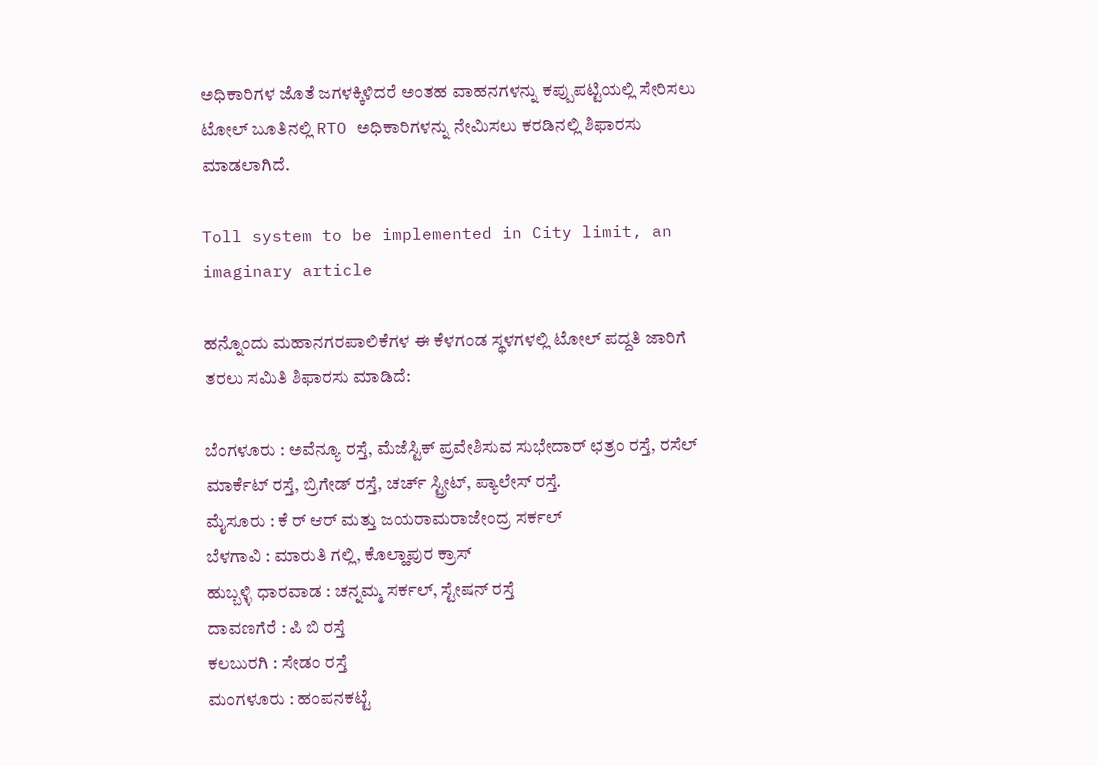ಅಧಿಕಾರಿಗಳ ಜೊತೆ ಜಗಳಕ್ಕಿಳಿದರೆ ಅಂತಹ ವಾಹನಗಳನ್ನು ಕಪ್ಪುಪಟ್ಟಿಯಲ್ಲಿ ಸೇರಿಸಲು ಟೋಲ್ ಬೂತಿನಲ್ಲಿ RTO ಅಧಿಕಾರಿಗಳನ್ನು ನೇಮಿಸಲು ಕರಡಿನಲ್ಲಿ ಶಿಫಾರಸು ಮಾಡಲಾಗಿದೆ.

Toll system to be implemented in City limit, an imaginary article

ಹನ್ನೊಂದು ಮಹಾನಗರಪಾಲಿಕೆಗಳ ಈ ಕೆಳಗಂಡ ಸ್ಥಳಗಳಲ್ಲಿ ಟೋಲ್ ಪದ್ದತಿ ಜಾರಿಗೆ ತರಲು ಸಮಿತಿ ಶಿಫಾರಸು ಮಾಡಿದೆ:

ಬೆಂಗಳೂರು : ಅವೆನ್ಯೂ ರಸ್ತೆ, ಮೆಜೆಸ್ಟಿಕ್ ಪ್ರವೇಶಿಸುವ ಸುಭೇದಾರ್ ಛತ್ರಂ ರಸ್ತೆ, ರಸೆಲ್ ಮಾರ್ಕೆಟ್ ರಸ್ತೆ, ಬ್ರಿಗೇಡ್ ರಸ್ತೆ, ಚರ್ಚ್ ಸ್ಟ್ರೀಟ್, ಪ್ಯಾಲೇಸ್ ರಸ್ತೆ.
ಮೈಸೂರು : ಕೆ ರ್ ಆರ್ ಮತ್ತು ಜಯರಾಮರಾಜೇಂದ್ರ ಸರ್ಕಲ್
ಬೆಳಗಾವಿ : ಮಾರುತಿ ಗಲ್ಲಿ, ಕೊಲ್ಹಾಪುರ ಕ್ರಾಸ್
ಹುಬ್ಬಳ್ಳಿ ಧಾರವಾಡ : ಚನ್ನಮ್ಮ ಸರ್ಕಲ್, ಸ್ಟೇಷನ್ ರಸ್ತೆ
ದಾವಣಗೆರೆ : ಪಿ ಬಿ ರಸ್ತೆ
ಕಲಬುರಗಿ : ಸೇಡಂ ರಸ್ತೆ
ಮಂಗಳೂರು : ಹಂಪನಕಟ್ಟೆ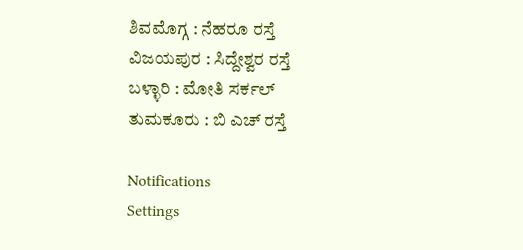ಶಿವಮೊಗ್ಗ : ನೆಹರೂ ರಸ್ತೆ
ವಿಜಯಪುರ : ಸಿದ್ದೇಶ್ವರ ರಸ್ತೆ
ಬಳ್ಳಾರಿ : ಮೋತಿ ಸರ್ಕಲ್
ತುಮಕೂರು : ಬಿ ಎಚ್ ರಸ್ತೆ

Notifications
Settings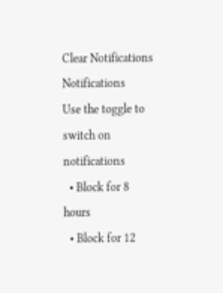Clear Notifications
Notifications
Use the toggle to switch on notifications
  • Block for 8 hours
  • Block for 12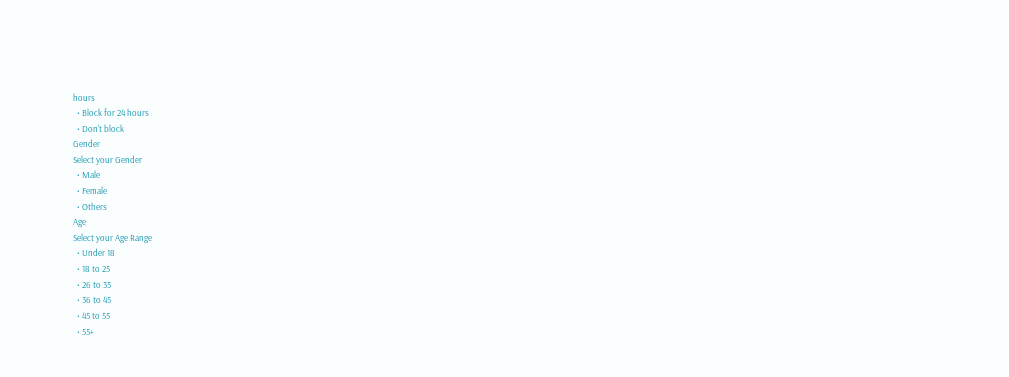hours
  • Block for 24 hours
  • Don't block
Gender
Select your Gender
  • Male
  • Female
  • Others
Age
Select your Age Range
  • Under 18
  • 18 to 25
  • 26 to 35
  • 36 to 45
  • 45 to 55
  • 55+